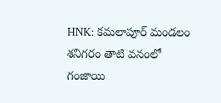HNK: కమలాపూర్ మండలం శనిగరం తాటి వనంలో గంజాయి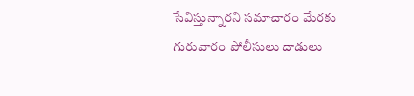సేవిస్తున్నారని సమాచారం మేరకు గురువారం పోలీసులు దాడులు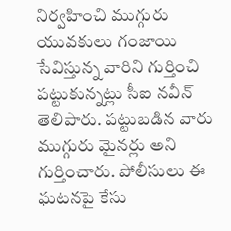నిర్వహించి ముగ్గురు యువకులు గంజాయి సేవిస్తున్న వారిని గుర్తించి పట్టుకున్నట్లు సీఐ నవీన్ తెలిపారు. పట్టుబడిన వారు ముగ్గురు మైనర్లు అని గుర్తించారు. పోలీసులు ఈ ఘటనపై కేసు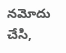నమోదు చేసి,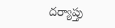దర్యాప్తు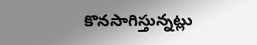కొనసాగిస్తున్నట్లు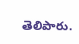తెలిపారు.